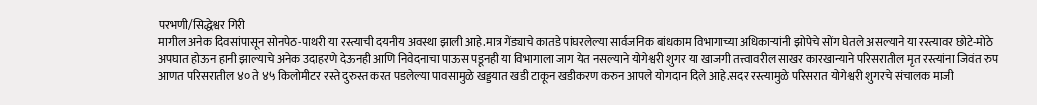परभणी/सिद्धेश्वर गिरी
मागील अनेक दिवसांपासून सोनपेठ-पाथरी या रस्त्याची दयनीय अवस्था झाली आहे.मात्र गेंड्याचे कातडे पांघरलेल्या सार्वजनिक बांधकाम विभागाच्या अधिकाऱ्यांनी झोपेचे सोंग घेतले असल्याने या रस्त्यावर छोटे-मोठे अपघात होऊन हानी झाल्याचे अनेक उदाहरणे देऊनही आणि निवेदनाचा पाऊस पडूनही या विभागाला जाग येत नसल्याने योगेश्वरी शुगर या खाजगी तत्त्वावरील साखर कारखान्याने परिसरातील मृत रस्त्यांना जिवंत रुप आणत परिसरातील ४० ते ४५ किलोमीटर रस्ते दुरुस्त करत पडलेल्या पावसामुळे खड्डयात खडी टाकून खडीकरण करुन आपले योगदान दिले आहे.सदर रस्त्यामुळे परिसरात योगेश्वरी शुगरचे संचालक माजी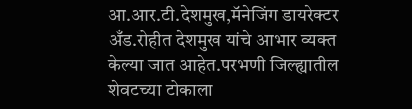आ.आर.टी.देशमुख,मॅनेजिंग डायरेक्टर अँड.रोहीत देशमुख यांचे आभार व्यक्त केल्या जात आहेत.परभणी जिल्ह्यातील शेवटच्या टोकाला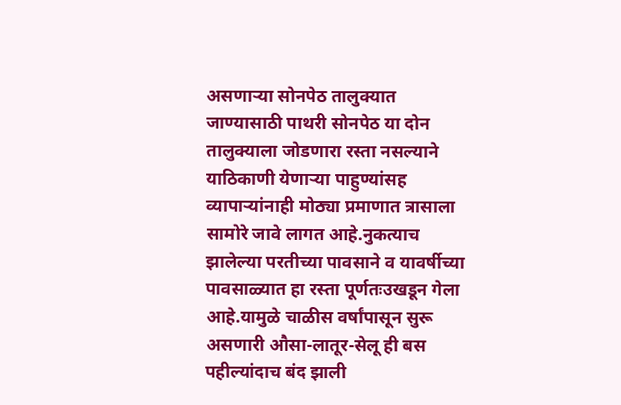असणाऱ्या सोनपेठ तालुक्यात जाण्यासाठी पाथरी सोनपेठ या दोन तालुक्याला जोडणारा रस्ता नसल्याने याठिकाणी येणाऱ्या पाहुण्यांसह व्यापाऱ्यांनाही मोठ्या प्रमाणात त्रासाला सामोरे जावे लागत आहे.नुकत्याच झालेल्या परतीच्या पावसाने व यावर्षीच्या पावसाळ्यात हा रस्ता पूर्णतःउखडून गेला आहे.यामुळे चाळीस वर्षांपासून सुरू असणारी औसा-लातूर-सेलू ही बस पहील्यांदाच बंद झाली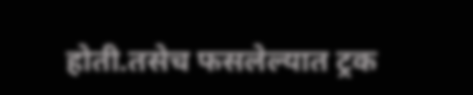होती.तसेच फसलेल्यात ट्रक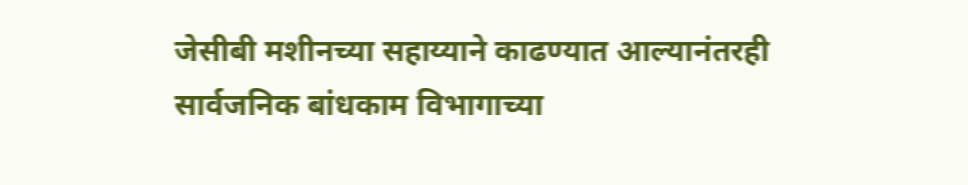जेसीबी मशीनच्या सहाय्याने काढण्यात आल्यानंतरही सार्वजनिक बांधकाम विभागाच्या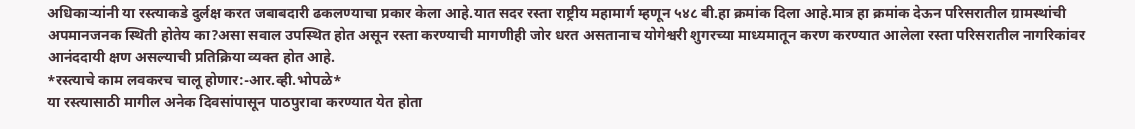अधिकाऱ्यांनी या रस्त्याकडे दुर्लक्ष करत जबाबदारी ढकलण्याचा प्रकार केला आहे.यात सदर रस्ता राष्ट्रीय महामार्ग म्हणून ५४८ बी.हा क्रमांक दिला आहे.मात्र हा क्रमांक देऊन परिसरातील ग्रामस्थांची अपमानजनक स्थिती होतेय का?असा सवाल उपस्थित होत असून रस्ता करण्याची मागणीही जोर धरत असतानाच योगेश्वरी शुगरच्या माध्यमातून करण करण्यात आलेला रस्ता परिसरातील नागरिकांवर आनंददायी क्षण असल्याची प्रतिक्रिया व्यक्त होत आहे.
*रस्त्याचे काम लवकरच चालू होणार:-आर.व्ही.भोपळे*
या रस्त्यासाठी मागील अनेक दिवसांपासून पाठपुरावा करण्यात येत होता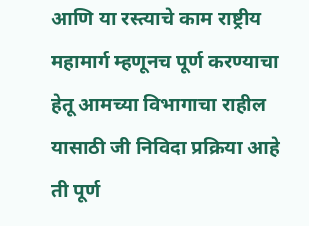आणि या रस्त्याचे काम राष्ट्रीय महामार्ग म्हणूनच पूर्ण करण्याचा हेतू आमच्या विभागाचा राहील यासाठी जी निविदा प्रक्रिया आहे ती पूर्ण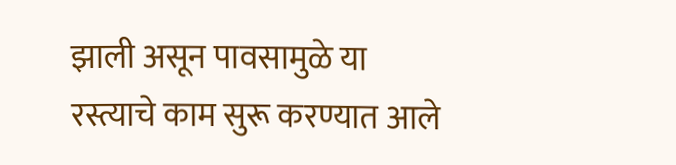झाली असून पावसामुळे या रस्त्याचे काम सुरू करण्यात आले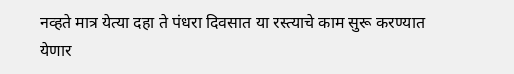नव्हते मात्र येत्या दहा ते पंधरा दिवसात या रस्त्याचे काम सुरू करण्यात येणार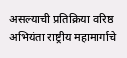असल्याची प्रतिक्रिया वरिष्ठ अभियंता राष्ट्रीय महामार्गाचे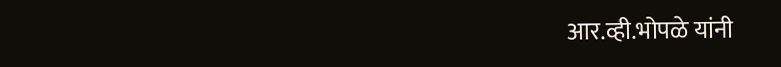आर.व्ही.भोपळे यांनी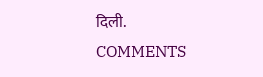दिली.
COMMENTS